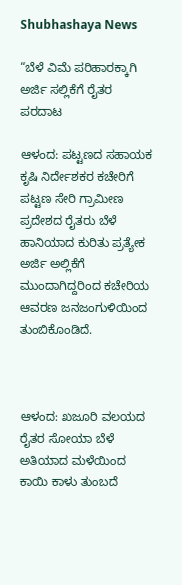Shubhashaya News

“ಬೆಳೆ ವಿಮೆ ಪರಿಹಾರಕ್ಕಾಗಿ ಅರ್ಜಿ ಸಲ್ಲಿಕೆಗೆ ರೈತರ ಪರದಾಟ

ಆಳಂದ: ಪಟ್ಟಣದ ಸಹಾಯಕ ಕೃಷಿ ನಿರ್ದೇಶಕರ ಕಚೇರಿಗೆ ಪಟ್ಟಣ ಸೇರಿ ಗ್ರಾಮೀಣ ಪ್ರದೇಶದ ರೈತರು ಬೆಳೆ ಹಾನಿಯಾದ ಕುರಿತು ಪ್ರತ್ಯೇಕ ಅರ್ಜಿ ಅಲ್ಲಿಕೆಗೆ ಮುಂದಾಗಿದ್ದರಿಂದ ಕಚೇರಿಯ ಆವರಣ ಜನಜಂಗುಳಿಯಿಂದ ತುಂಬಿಕೊಂಡಿದೆ.



ಆಳಂದ: ಖಜೂರಿ ವಲಯದ ರೈತರ ಸೋಯಾ ಬೆಳೆ ಅತಿಯಾದ ಮಳೆಯಿಂದ ಕಾಯಿ ಕಾಳು ತುಂಬದೆ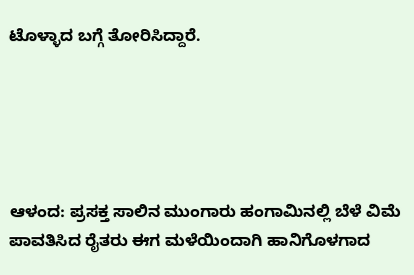ಟೊಳ್ಳಾದ ಬಗ್ಗೆ ತೋರಿಸಿದ್ದಾರೆ.





ಆಳಂದ: ಪ್ರಸಕ್ತ ಸಾಲಿನ ಮುಂಗಾರು ಹಂಗಾಮಿನಲ್ಲಿ ಬೆಳೆ ವಿಮೆ ಪಾವತಿಸಿದ ರೈತರು ಈಗ ಮಳೆಯಿಂದಾಗಿ ಹಾನಿಗೊಳಗಾದ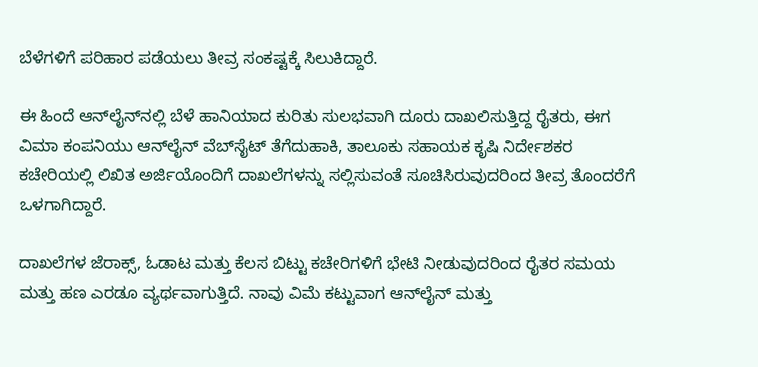ಬೆಳೆಗಳಿಗೆ ಪರಿಹಾರ ಪಡೆಯಲು ತೀವ್ರ ಸಂಕಷ್ಟಕ್ಕೆ ಸಿಲುಕಿದ್ದಾರೆ.

ಈ ಹಿಂದೆ ಆನ್‍ಲೈನ್‍ನಲ್ಲಿ ಬೆಳೆ ಹಾನಿಯಾದ ಕುರಿತು ಸುಲಭವಾಗಿ ದೂರು ದಾಖಲಿಸುತ್ತಿದ್ದ ರೈತರು, ಈಗ ವಿಮಾ ಕಂಪನಿಯು ಆನ್‍ಲೈನ್ ವೆಬ್‍ಸೈಟ್ ತೆಗೆದುಹಾಕಿ, ತಾಲೂಕು ಸಹಾಯಕ ಕೃಷಿ ನಿರ್ದೇಶಕರ ಕಚೇರಿಯಲ್ಲಿ ಲಿಖಿತ ಅರ್ಜಿಯೊಂದಿಗೆ ದಾಖಲೆಗಳನ್ನು ಸಲ್ಲಿಸುವಂತೆ ಸೂಚಿಸಿರುವುದರಿಂದ ತೀವ್ರ ತೊಂದರೆಗೆ ಒಳಗಾಗಿದ್ದಾರೆ.

ದಾಖಲೆಗಳ ಜೆರಾಕ್ಸ್, ಓಡಾಟ ಮತ್ತು ಕೆಲಸ ಬಿಟ್ಟು ಕಚೇರಿಗಳಿಗೆ ಭೇಟಿ ನೀಡುವುದರಿಂದ ರೈತರ ಸಮಯ ಮತ್ತು ಹಣ ಎರಡೂ ವ್ಯರ್ಥವಾಗುತ್ತಿದೆ. ನಾವು ವಿಮೆ ಕಟ್ಟುವಾಗ ಆನ್‍ಲೈನ್ ಮತ್ತು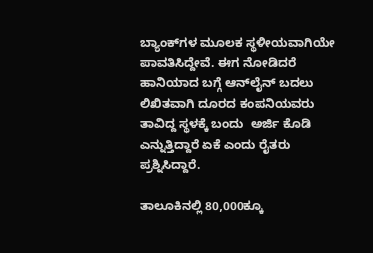ಬ್ಯಾಂಕ್‍ಗಳ ಮೂಲಕ ಸ್ಥಳೀಯವಾಗಿಯೇ ಪಾವತಿಸಿದ್ದೇವೆ. ಈಗ ನೋಡಿದರೆ ಹಾನಿಯಾದ ಬಗ್ಗೆ ಆನ್‍ಲೈನ್ ಬದಲು ಲಿಖಿತವಾಗಿ ದೂರದ ಕಂಪನಿಯವರು ತಾವಿದ್ದ ಸ್ಥಳಕ್ಕೆ ಬಂದು  ಅರ್ಜಿ ಕೊಡಿ ಎನ್ನುತ್ತಿದ್ದಾರೆ ಏಕೆ ಎಂದು ರೈತರು ಪ್ರಶ್ನಿಸಿದ್ದಾರೆ.

ತಾಲೂಕಿನಲ್ಲಿ 80,000ಕ್ಕೂ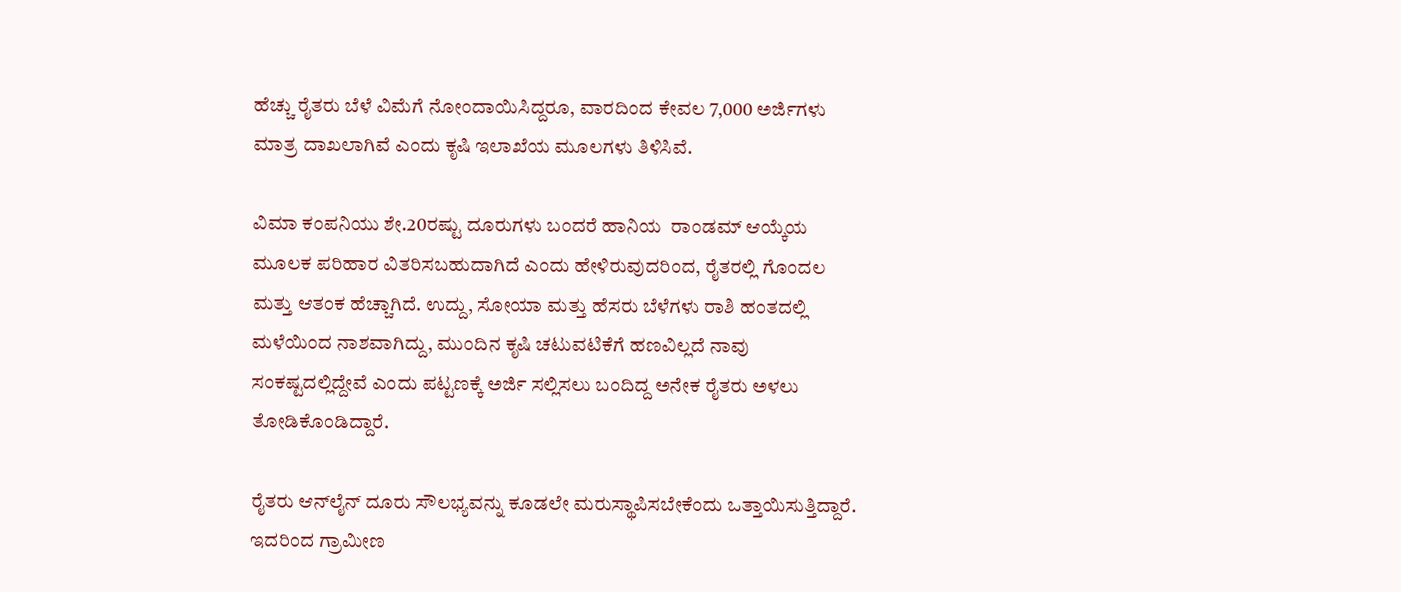ಹೆಚ್ಚು ರೈತರು ಬೆಳೆ ವಿಮೆಗೆ ನೋಂದಾಯಿಸಿದ್ದರೂ, ವಾರದಿಂದ ಕೇವಲ 7,000 ಅರ್ಜಿಗಳು ಮಾತ್ರ ದಾಖಲಾಗಿವೆ ಎಂದು ಕೃಷಿ ಇಲಾಖೆಯ ಮೂಲಗಳು ತಿಳಿಸಿವೆ.

ವಿಮಾ ಕಂಪನಿಯು ಶೇ.20ರಷ್ಟು ದೂರುಗಳು ಬಂದರೆ ಹಾನಿಯ  ರಾಂಡಮ್ ಆಯ್ಕೆಯ ಮೂಲಕ ಪರಿಹಾರ ವಿತರಿಸಬಹುದಾಗಿದೆ ಎಂದು ಹೇಳಿರುವುದರಿಂದ, ರೈತರಲ್ಲಿ ಗೊಂದಲ ಮತ್ತು ಆತಂಕ ಹೆಚ್ಚಾಗಿದೆ. ಉದ್ದು, ಸೋಯಾ ಮತ್ತು ಹೆಸರು ಬೆಳೆಗಳು ರಾಶಿ ಹಂತದಲ್ಲಿ ಮಳೆಯಿಂದ ನಾಶವಾಗಿದ್ದು, ಮುಂದಿನ ಕೃಷಿ ಚಟುವಟಿಕೆಗೆ ಹಣವಿಲ್ಲದೆ ನಾವು ಸಂಕಷ್ಟದಲ್ಲಿದ್ದೇವೆ ಎಂದು ಪಟ್ಟಣಕ್ಕೆ ಅರ್ಜಿ ಸಲ್ಲಿಸಲು ಬಂದಿದ್ದ ಅನೇಕ ರೈತರು ಅಳಲು ತೋಡಿಕೊಂಡಿದ್ದಾರೆ.

ರೈತರು ಆನ್‍ಲೈನ್ ದೂರು ಸೌಲಭ್ಯವನ್ನು ಕೂಡಲೇ ಮರುಸ್ಥಾಪಿಸಬೇಕೆಂದು ಒತ್ತಾಯಿಸುತ್ತಿದ್ದಾರೆ. ಇದರಿಂದ ಗ್ರಾಮೀಣ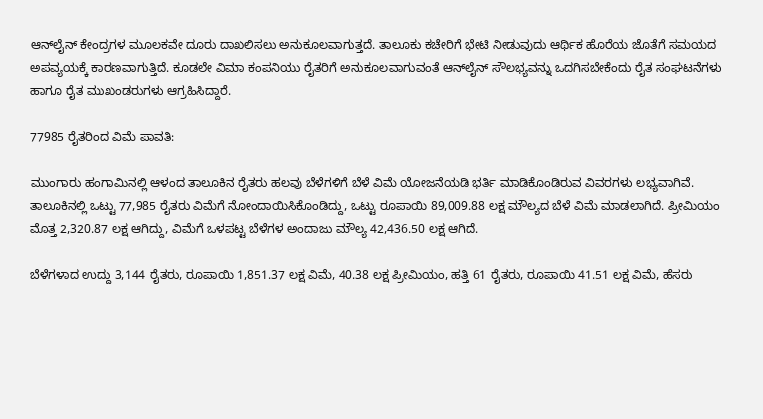ಆನ್‍ಲೈನ್ ಕೇಂದ್ರಗಳ ಮೂಲಕವೇ ದೂರು ದಾಖಲಿಸಲು ಅನುಕೂಲವಾಗುತ್ತದೆ. ತಾಲೂಕು ಕಚೇರಿಗೆ ಭೇಟಿ ನೀಡುವುದು ಆರ್ಥಿಕ ಹೊರೆಯ ಜೊತೆಗೆ ಸಮಯದ ಅಪವ್ಯಯಕ್ಕೆ ಕಾರಣವಾಗುತ್ತಿದೆ. ಕೂಡಲೇ ವಿಮಾ ಕಂಪನಿಯು ರೈತರಿಗೆ ಅನುಕೂಲವಾಗುವಂತೆ ಆನ್‍ಲೈನ್ ಸೌಲಭ್ಯವನ್ನು ಒದಗಿಸಬೇಕೆಂದು ರೈತ ಸಂಘಟನೆಗಳು ಹಾಗೂ ರೈತ ಮುಖಂಡರುಗಳು ಆಗ್ರಹಿಸಿದ್ದಾರೆ.

77985 ರೈತರಿಂದ ವಿಮೆ ಪಾವತಿ:

ಮುಂಗಾರು ಹಂಗಾಮಿನಲ್ಲಿ ಆಳಂದ ತಾಲೂಕಿನ ರೈತರು ಹಲವು ಬೆಳೆಗಳಿಗೆ ಬೆಳೆ ವಿಮೆ ಯೋಜನೆಯಡಿ ಭರ್ತಿ ಮಾಡಿಕೊಂಡಿರುವ ವಿವರಗಳು ಲಭ್ಯವಾಗಿವೆ. ತಾಲೂಕಿನಲ್ಲಿ ಒಟ್ಟು 77,985 ರೈತರು ವಿಮೆಗೆ ನೋಂದಾಯಿಸಿಕೊಂಡಿದ್ದು, ಒಟ್ಟು ರೂಪಾಯಿ 89,009.88 ಲಕ್ಷ ಮೌಲ್ಯದ ಬೆಳೆ ವಿಮೆ ಮಾಡಲಾಗಿದೆ. ಪ್ರೀಮಿಯಂ ಮೊತ್ತ 2,320.87 ಲಕ್ಷ ಆಗಿದ್ದು, ವಿಮೆಗೆ ಒಳಪಟ್ಟ ಬೆಳೆಗಳ ಅಂದಾಜು ಮೌಲ್ಯ 42,436.50 ಲಕ್ಷ ಆಗಿದೆ.

ಬೆಳೆಗಳಾದ ಉದ್ದು 3,144 ರೈತರು, ರೂಪಾಯಿ 1,851.37 ಲಕ್ಷ ವಿಮೆ, 40.38 ಲಕ್ಷ ಪ್ರೀಮಿಯಂ, ಹತ್ತಿ 61 ರೈತರು, ರೂಪಾಯಿ 41.51 ಲಕ್ಷ ವಿಮೆ, ಹೆಸರು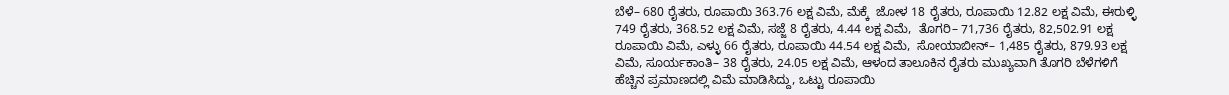ಬೆಳೆ– 680 ರೈತರು, ರೂಪಾಯಿ 363.76 ಲಕ್ಷ ವಿಮೆ, ಮೆಕ್ಕೆ  ಜೋಳ 18 ರೈತರು, ರೂಪಾಯಿ 12.82 ಲಕ್ಷ ವಿಮೆ, ಈರುಳ್ಳಿ 749 ರೈತರು, 368.52 ಲಕ್ಷ ವಿಮೆ, ಸಜ್ಜೆ 8 ರೈತರು, 4.44 ಲಕ್ಷ ವಿಮೆ,  ತೊಗರಿ– 71,736 ರೈತರು, 82,502.91 ಲಕ್ಷ ರೂಪಾಯಿ ವಿಮೆ, ಎಳ್ಳು 66 ರೈತರು, ರೂಪಾಯಿ 44.54 ಲಕ್ಷ ವಿಮೆ,  ಸೋಯಾಬೀನ್– 1,485 ರೈತರು, 879.93 ಲಕ್ಷ ವಿಮೆ, ಸೂರ್ಯಕಾಂತಿ– 38 ರೈತರು, 24.05 ಲಕ್ಷ ವಿಮೆ, ಆಳಂದ ತಾಲೂಕಿನ ರೈತರು ಮುಖ್ಯವಾಗಿ ತೊಗರಿ ಬೆಳೆಗಳಿಗೆ ಹೆಚ್ಚಿನ ಪ್ರಮಾಣದಲ್ಲಿ ವಿಮೆ ಮಾಡಿಸಿದ್ದು, ಒಟ್ಟು ರೂಪಾಯಿ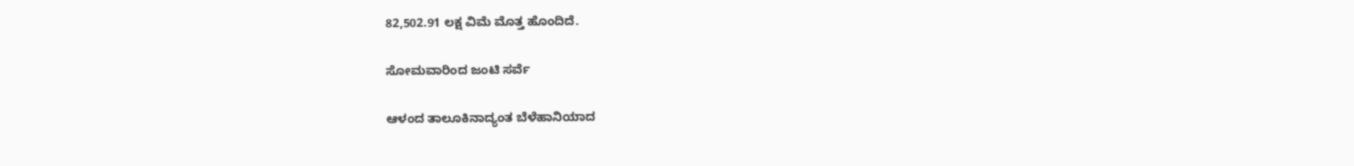82,502.91 ಲಕ್ಷ ವಿಮೆ ಮೊತ್ತ ಹೊಂದಿದೆ.

ಸೋಮವಾರಿಂದ ಜಂಟಿ ಸರ್ವೆ

ಆಳಂದ ತಾಲೂಕಿನಾದ್ಯಂತ ಬೆಳೆಹಾನಿಯಾದ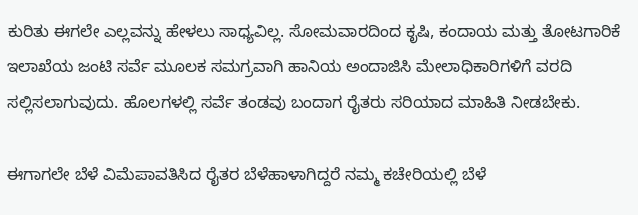ಕುರಿತು ಈಗಲೇ ಎಲ್ಲವನ್ನು ಹೇಳಲು ಸಾಧ್ಯವಿಲ್ಲ. ಸೋಮವಾರದಿಂದ ಕೃಷಿ, ಕಂದಾಯ ಮತ್ತು ತೋಟಗಾರಿಕೆ ಇಲಾಖೆಯ ಜಂಟಿ ಸರ್ವೆ ಮೂಲಕ ಸಮಗ್ರವಾಗಿ ಹಾನಿಯ ಅಂದಾಜಿಸಿ ಮೇಲಾಧಿಕಾರಿಗಳಿಗೆ ವರದಿ ಸಲ್ಲಿಸಲಾಗುವುದು. ಹೊಲಗಳಲ್ಲಿ ಸರ್ವೆ ತಂಡವು ಬಂದಾಗ ರೈತರು ಸರಿಯಾದ ಮಾಹಿತಿ ನೀಡಬೇಕು.

ಈಗಾಗಲೇ ಬೆಳೆ ವಿಮೆಪಾವತಿಸಿದ ರೈತರ ಬೆಳೆಹಾಳಾಗಿದ್ದರೆ ನಮ್ಮ ಕಚೇರಿಯಲ್ಲಿ ಬೆಳೆ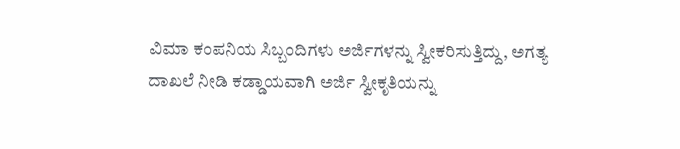ವಿಮಾ ಕಂಪನಿಯ ಸಿಬ್ಬಂದಿಗಳು ಅರ್ಜಿಗಳನ್ನು ಸ್ವೀಕರಿಸುತ್ತಿದ್ದು, ಅಗತ್ಯ ದಾಖಲೆ ನೀಡಿ ಕಡ್ಡಾಯವಾಗಿ ಅರ್ಜಿ ಸ್ವೀಕೃತಿಯನ್ನು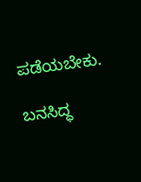ಪಡೆಯಬೇಕು.

ಬನಸಿದ್ಧ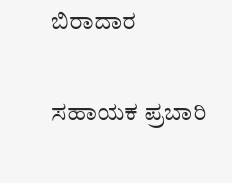ಬಿರಾದಾರ

ಸಹಾಯಕ ಪ್ರಬಾರಿ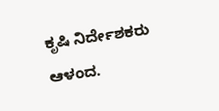ಕೃಷಿ ನಿರ್ದೇಶಕರು ಆಳಂದ.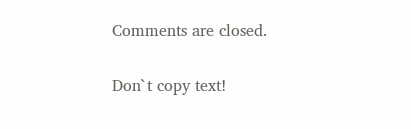Comments are closed.

Don`t copy text!